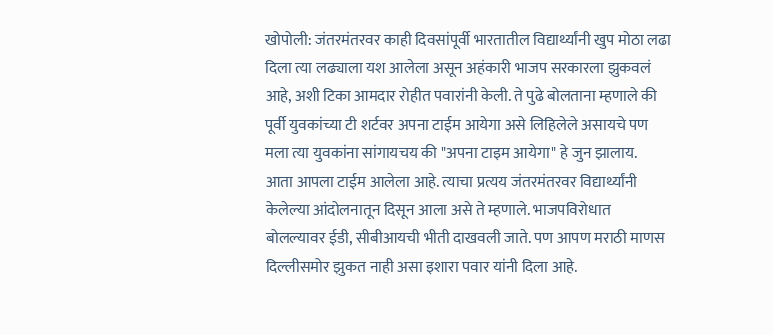खोपोली: जंतरमंतरवर काही दिवसांपूर्वी भारतातील विद्यार्थ्यांनी खुप मोठा लढा दिला त्या लढ्याला यश आलेला असून अहंकारी भाजप सरकारला झुकवलं आहे, अशी टिका आमदार रोहीत पवारांनी केली. ते पुढे बोलताना म्हणाले की पूर्वी युवकांच्या टी शर्टवर अपना टाईम आयेगा असे लिहिलेले असायचे पण मला त्या युवकांना सांगायचय की "अपना टाइम आयेगा" हे जुन झालाय.
आता आपला टाईम आलेला आहे. त्याचा प्रत्यय जंतरमंतरवर विद्यार्थ्यांनी केलेल्या आंदोलनातून दिसून आला असे ते म्हणाले. भाजपविरोधात बोलल्यावर ईडी, सीबीआयची भीती दाखवली जाते. पण आपण मराठी माणस दिल्लीसमोर झुकत नाही असा इशारा पवार यांनी दिला आहे.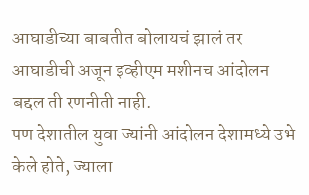आघाडीच्या बाबतीत बोलायचं झालं तर आघाडीची अजून इव्हीएम मशीनच आंदोलन बद्दल ती रणनीती नाही.
पण देशातील युवा ज्यांनी आंदोलन देशामध्ये उभे केले होते, ज्याला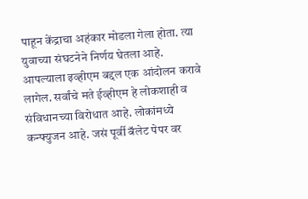पाहून केंद्राचा अहंकार मोडला गेला होता. त्या युवाच्या संघटनेने निर्णय घेतला आहे. आपल्याला इव्हीएम बद्दल एक आंदोलन करावे लागेल. सर्वांचे मते ईव्हीएम हे लोकशाही व संविधानच्या विरोधात आहे. लोकांमध्ये कन्फ्युजन आहे. जसं पूर्वी बॅलेट पेपर वर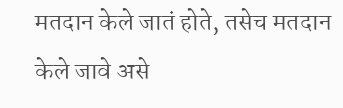मतदान केले जातं होते, तसेच मतदान केले जावे असे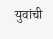युवांची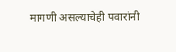मागणी असल्याचेही पवारांनी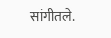सांगीतले.